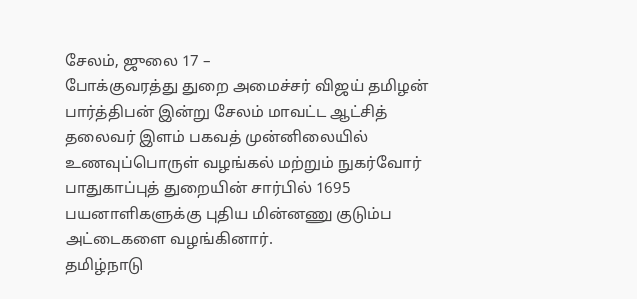சேலம், ஜுலை 17 –
போக்குவரத்து துறை அமைச்சர் விஜய் தமிழன் பார்த்திபன் இன்று சேலம் மாவட்ட ஆட்சித் தலைவர் இளம் பகவத் முன்னிலையில் உணவுப்பொருள் வழங்கல் மற்றும் நுகர்வோர் பாதுகாப்புத் துறையின் சார்பில் 1695 பயனாளிகளுக்கு புதிய மின்னணு குடும்ப அட்டைகளை வழங்கினார்.
தமிழ்நாடு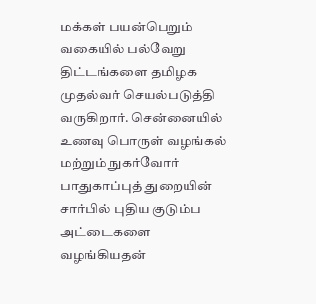மக்கள் பயன்பெறும் வகையில் பல்வேறு திட்டங்களை தமிழக முதல்வர் செயல்படுத்தி வருகிறார். சென்னையில் உணவு பொருள் வழங்கல் மற்றும் நுகர்வோர் பாதுகாப்புத் துறையின் சார்பில் புதிய குடும்ப அட்டைகளை வழங்கியதன்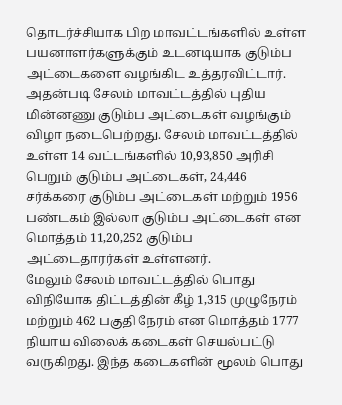தொடர்ச்சியாக பிற மாவட்டங்களில் உள்ள பயனாளர்களுக்கும் உடனடியாக குடும்ப அட்டைகளை வழங்கிட உத்தரவிட்டார்.
அதன்படி சேலம் மாவட்டத்தில் புதிய மின்னணு குடும்ப அட்டைகள் வழங்கும் விழா நடைபெற்றது. சேலம் மாவட்டத்தில் உள்ள 14 வட்டங்களில் 10,93,850 அரிசி பெறும் குடும்ப அட்டைகள், 24,446 சர்க்கரை குடும்ப அட்டைகள் மற்றும் 1956 பண்டகம் இல்லா குடும்ப அட்டைகள் என மொத்தம் 11,20,252 குடும்ப அட்டைதாரர்கள் உள்ளனர்.
மேலும் சேலம் மாவட்டத்தில் பொது விநியோக திட்டத்தின் கீழ் 1,315 முழுநேரம் மற்றும் 462 பகுதி நேரம் என மொத்தம் 1777 நியாய விலைக் கடைகள் செயல்பட்டு வருகிறது. இந்த கடைகளின் மூலம் பொது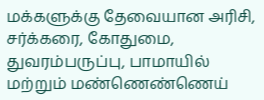மக்களுக்கு தேவையான அரிசி, சர்க்கரை, கோதுமை, துவரம்பருப்பு, பாமாயில் மற்றும் மண்ணெண்ணெய்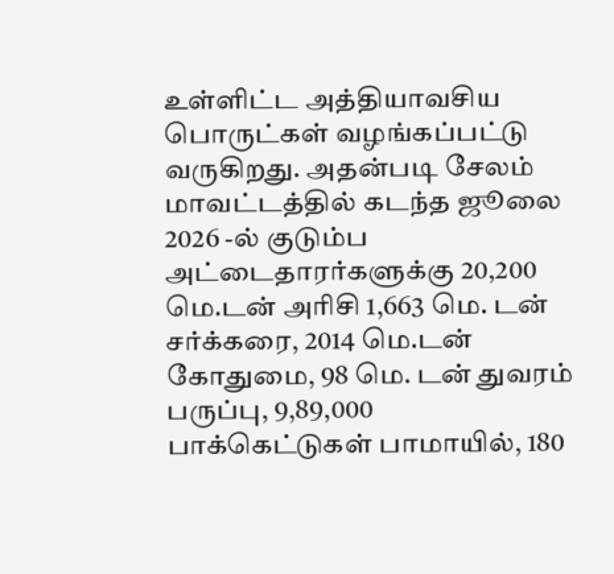உள்ளிட்ட அத்தியாவசிய பொருட்கள் வழங்கப்பட்டு வருகிறது. அதன்படி சேலம் மாவட்டத்தில் கடந்த ஜூலை 2026 -ல் குடும்ப அட்டைதாரர்களுக்கு 20,200 மெ.டன் அரிசி 1,663 மெ. டன் சர்க்கரை, 2014 மெ.டன் கோதுமை, 98 மெ. டன் துவரம் பருப்பு, 9,89,000 பாக்கெட்டுகள் பாமாயில், 180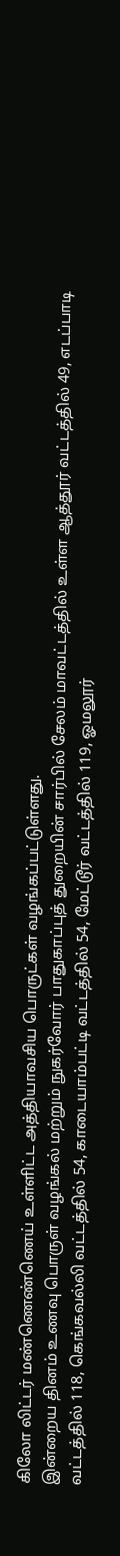கிலோ லிட்டர் மண்ணெண்ணெய் உள்ளிட்ட அத்தியாவசிய பொருட்கள் வழங்கப்பட்டுள்ளது.
இன்றைய தினம் உணவு பொருள் வழங்கல் மற்றும் நுகர்வோர் பாதுகாப்புத் துறையின் சார்பில் சேலம் மாவட்டத்தில் உள்ள ஆத்தூர் வட்டத்தில் 49, எடப்பாடி வட்டத்தில் 118, கெங்கவல்லி வட்டத்தில் 54, காடையாம்பட்டி வட்டத்தில் 54, மேட்டூர் வட்டத்தில் 119, ஓமலூர்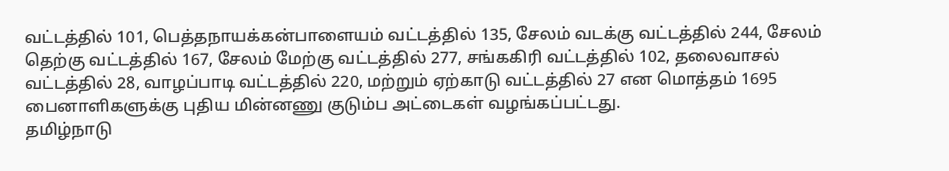வட்டத்தில் 101, பெத்தநாயக்கன்பாளையம் வட்டத்தில் 135, சேலம் வடக்கு வட்டத்தில் 244, சேலம் தெற்கு வட்டத்தில் 167, சேலம் மேற்கு வட்டத்தில் 277, சங்ககிரி வட்டத்தில் 102, தலைவாசல் வட்டத்தில் 28, வாழப்பாடி வட்டத்தில் 220, மற்றும் ஏற்காடு வட்டத்தில் 27 என மொத்தம் 1695 பைனாளிகளுக்கு புதிய மின்னணு குடும்ப அட்டைகள் வழங்கப்பட்டது.
தமிழ்நாடு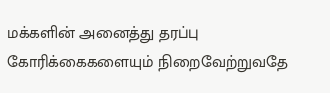மக்களின் அனைத்து தரப்பு கோரிக்கைகளையும் நிறைவேற்றுவதே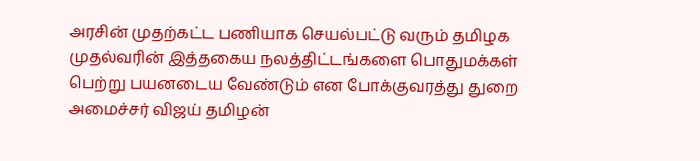அரசின் முதற்கட்ட பணியாக செயல்பட்டு வரும் தமிழக முதல்வரின் இத்தகைய நலத்திட்டங்களை பொதுமக்கள் பெற்று பயனடைய வேண்டும் என போக்குவரத்து துறை அமைச்சர் விஜய் தமிழன்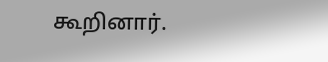கூறினார்.